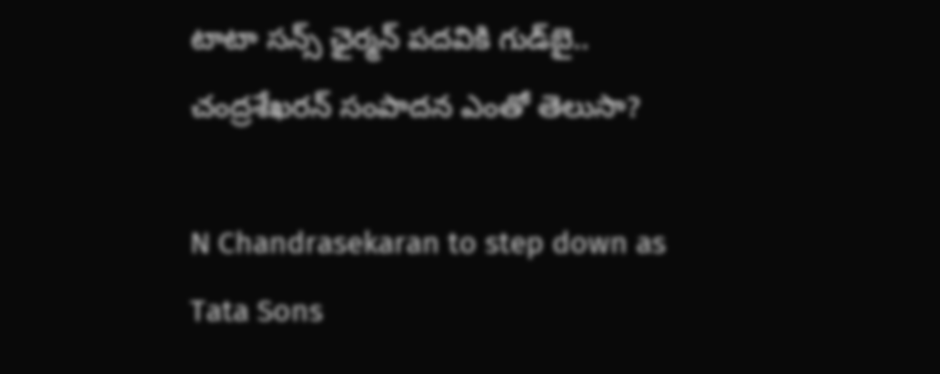టాటా సన్స్‌ ఛైర్మన్‌ పదవికి గుడ్‌బై.. చంద్రశేఖరన్‌ సంపాదన ఎంతో తెలుసా?

N Chandrasekaran to step down as Tata Sons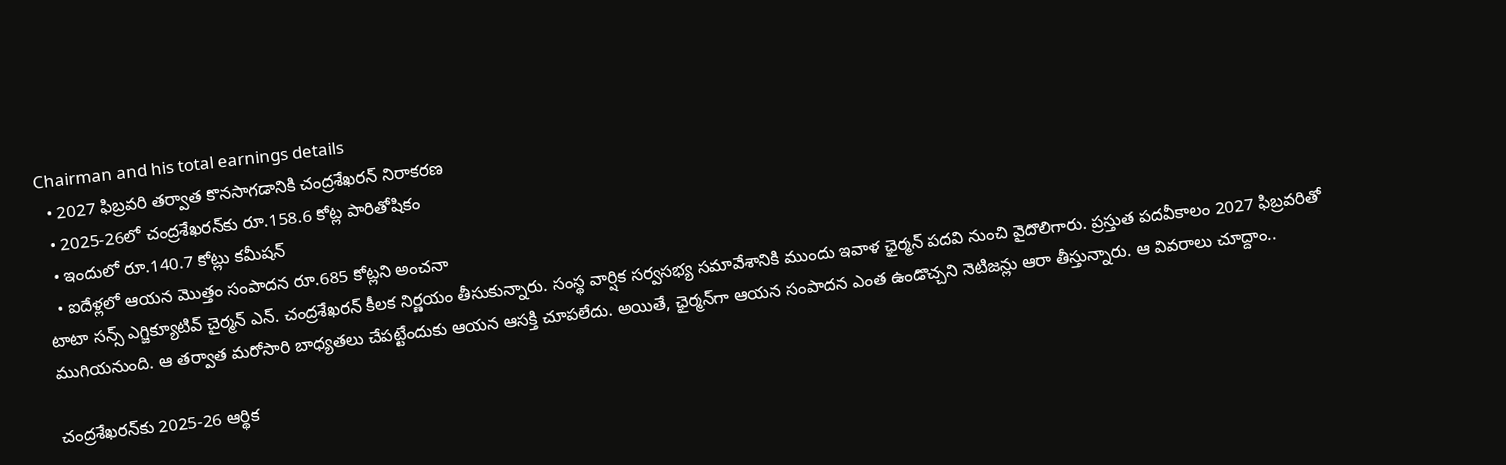Chairman and his total earnings details
  • 2027 ఫిబ్రవరి తర్వాత కొనసాగడానికి చంద్రశేఖరన్‌ నిరాకరణ
  • 2025-26లో చంద్రశేఖరన్‌కు రూ.158.6 కోట్ల పారితోషికం
  • ఇందులో రూ.140.7 కోట్లు కమీషన్‌
  • ఐదేళ్లలో ఆయన మొత్తం సంపాదన రూ.685 కోట్లని అంచనా
టాటా సన్స్‌ ఎగ్జిక్యూటివ్‌ చైర్మన్‌ ఎన్‌. చంద్రశేఖరన్‌ కీలక నిర్ణయం తీసుకున్నారు. సంస్థ వార్షిక సర్వసభ్య సమావేశానికి ముందు ఇవాళ ఛైర్మన్‌ పదవి నుంచి వైదొలిగారు. ప్రస్తుత పదవీకాలం 2027 ఫిబ్రవరితో ముగియనుంది. ఆ తర్వాత మరోసారి బాధ్యతలు చేపట్టేందుకు ఆయన ఆసక్తి చూపలేదు. అయితే, ఛైర్మన్‌గా ఆయన సంపాదన ఎంత ఉండొచ్చని నెటిజన్లు ఆరా తీస్తున్నారు. ఆ వివరాలు చూద్దాం..

చంద్రశేఖరన్‌కు 2025-26 ఆర్థిక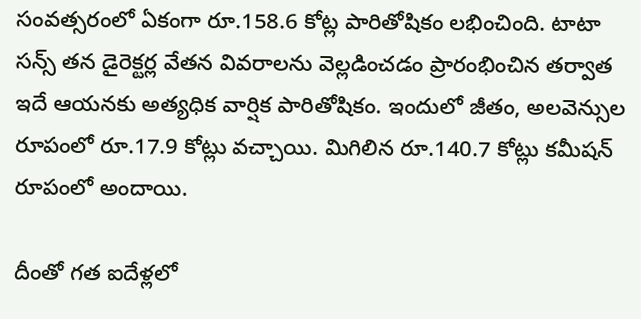సంవత్సరంలో ఏకంగా రూ.158.6 కోట్ల పారితోషికం లభించింది. టాటా సన్స్‌ తన డైరెక్టర్ల వేతన వివరాలను వెల్లడించడం ప్రారంభించిన తర్వాత ఇదే ఆయనకు అత్యధిక వార్షిక పారితోషికం. ఇందులో జీతం, అలవెన్సుల రూపంలో రూ.17.9 కోట్లు వచ్చాయి. మిగిలిన రూ.140.7 కోట్లు కమీషన్‌ రూపంలో అందాయి.

దీంతో గత ఐదేళ్లలో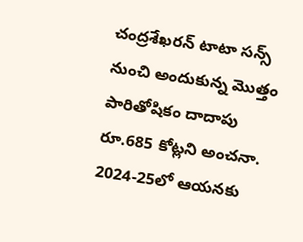చంద్రశేఖరన్‌ టాటా సన్స్‌ నుంచి అందుకున్న మొత్తం పారితోషికం దాదాపు రూ.685 కోట్లని అంచనా. 2024-25లో ఆయనకు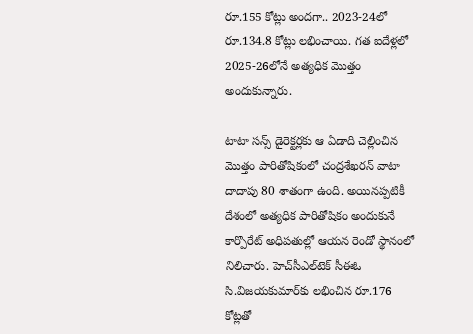రూ.155 కోట్లు అందగా.. 2023-24లో రూ.134.8 కోట్లు లభించాయి. గత ఐదేళ్లలో 2025-26లోనే అత్యధిక మొత్తం అందుకున్నారు.

టాటా సన్స్‌ డైరెక్టర్లకు ఆ ఏడాది చెల్లించిన మొత్తం పారితోషికంలో చంద్రశేఖరన్‌ వాటా దాదాపు 80 శాతంగా ఉంది. అయినప్పటికీ దేశంలో అత్యధిక పారితోషికం అందుకునే కార్పొరేట్‌ అధిపతుల్లో ఆయన రెండో స్థానంలో నిలిచారు. హెచ్‌సీఎల్‌టెక్‌ సీఈఓ సి.విజయకుమార్‌కు లభించిన రూ.176 కోట్లతో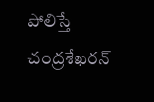పోలిస్తే చంద్రశేఖరన్‌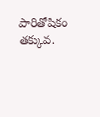పారితోషికం తక్కువ.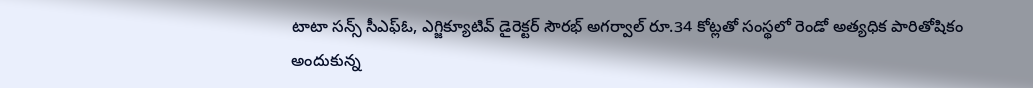టాటా సన్స్‌ సీఎఫ్‌ఓ, ఎగ్జిక్యూటివ్‌ డైరెక్టర్‌ సౌరభ్‌ అగర్వాల్‌ రూ.34 కోట్లతో సంస్థలో రెండో అత్యధిక పారితోషికం అందుకున్న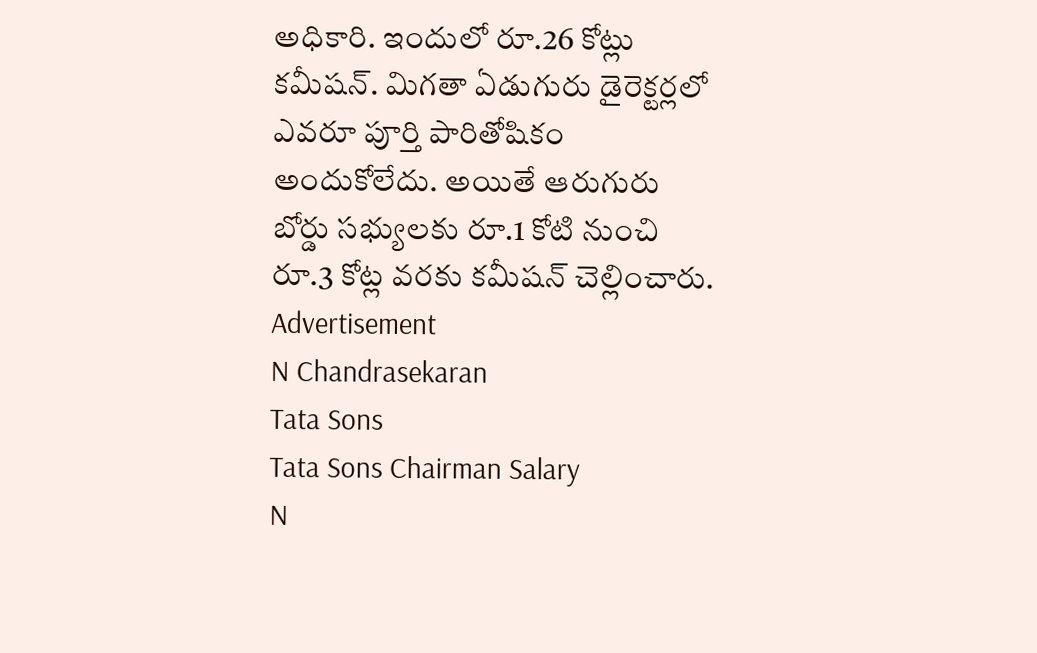అధికారి. ఇందులో రూ.26 కోట్లు కమీషన్‌. మిగతా ఏడుగురు డైరెక్టర్లలో ఎవరూ పూర్తి పారితోషికం అందుకోలేదు. అయితే ఆరుగురు బోర్డు సభ్యులకు రూ.1 కోటి నుంచి రూ.3 కోట్ల వరకు కమీషన్‌ చెల్లించారు.
Advertisement
N Chandrasekaran
Tata Sons
Tata Sons Chairman Salary
N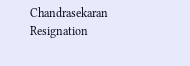Chandrasekaran Resignation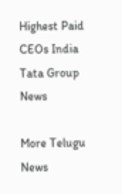Highest Paid CEOs India
Tata Group News

More Telugu News